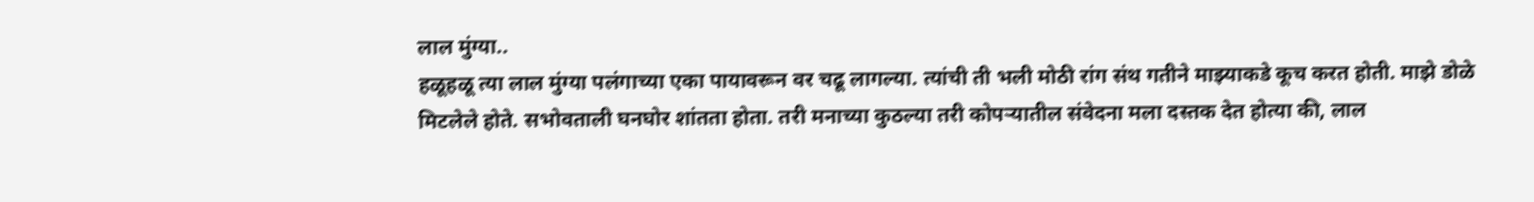लाल मुंग्या..
हळूहळू त्या लाल मुंग्या पलंगाच्या एका पायावरून वर चढू लागल्या. त्यांची ती भली मोठी रांग संथ गतीने माझ्याकडे कूच करत होती. माझे डोळे मिटलेले होते. सभोवताली घनघोर शांतता होता. तरी मनाच्या कुठल्या तरी कोपऱ्यातील संवेदना मला दस्तक देत होत्या की, लाल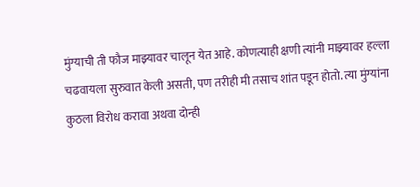मुंग्याची ती फौज माझ्यावर चालून येत आहे. कोणत्याही क्षणी त्यांनी माझ्यावर हल्ला चढवायला सुरुवात केली असती, पण तरीही मी तसाच शांत पडून होतो. त्या मुंग्यांना कुठला विरोध करावा अथवा दोन्ही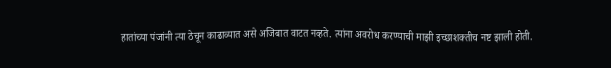हातांच्या पंजांनी त्या ठेचून काढाव्यात असे अजिबात वाटत नव्हते. त्यांना अवरोध करण्याची माझी इच्छाशक्तीच नष्ट झाली होती.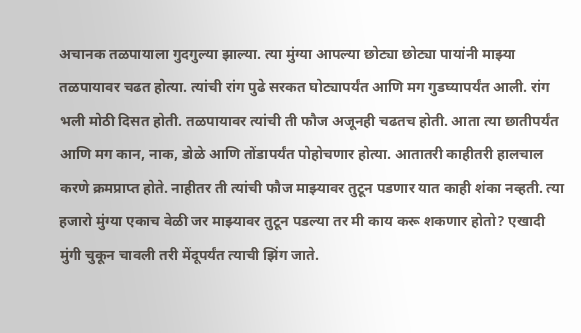अचानक तळपायाला गुदगुल्या झाल्या. त्या मुंग्या आपल्या छोट्या छोट्या पायांनी माझ्या तळपायावर चढत होत्या. त्यांची रांग पुढे सरकत घोट्यापर्यंत आणि मग गुडघ्यापर्यंत आली. रांग भली मोठी दिसत होती. तळपायावर त्यांची ती फौज अजूनही चढतच होती. आता त्या छातीपर्यंत आणि मग कान, नाक, डोळे आणि तोंडापर्यंत पोहोचणार होत्या. आतातरी काहीतरी हालचाल करणे क्रमप्राप्त होते. नाहीतर ती त्यांची फौज माझ्यावर तुटून पडणार यात काही शंका नव्हती. त्या हजारो मुंग्या एकाच वेळी जर माझ्यावर तुटून पडल्या तर मी काय करू शकणार होतो? एखादी मुंगी चुकून चावली तरी मेंदूपर्यंत त्याची झिंग जाते.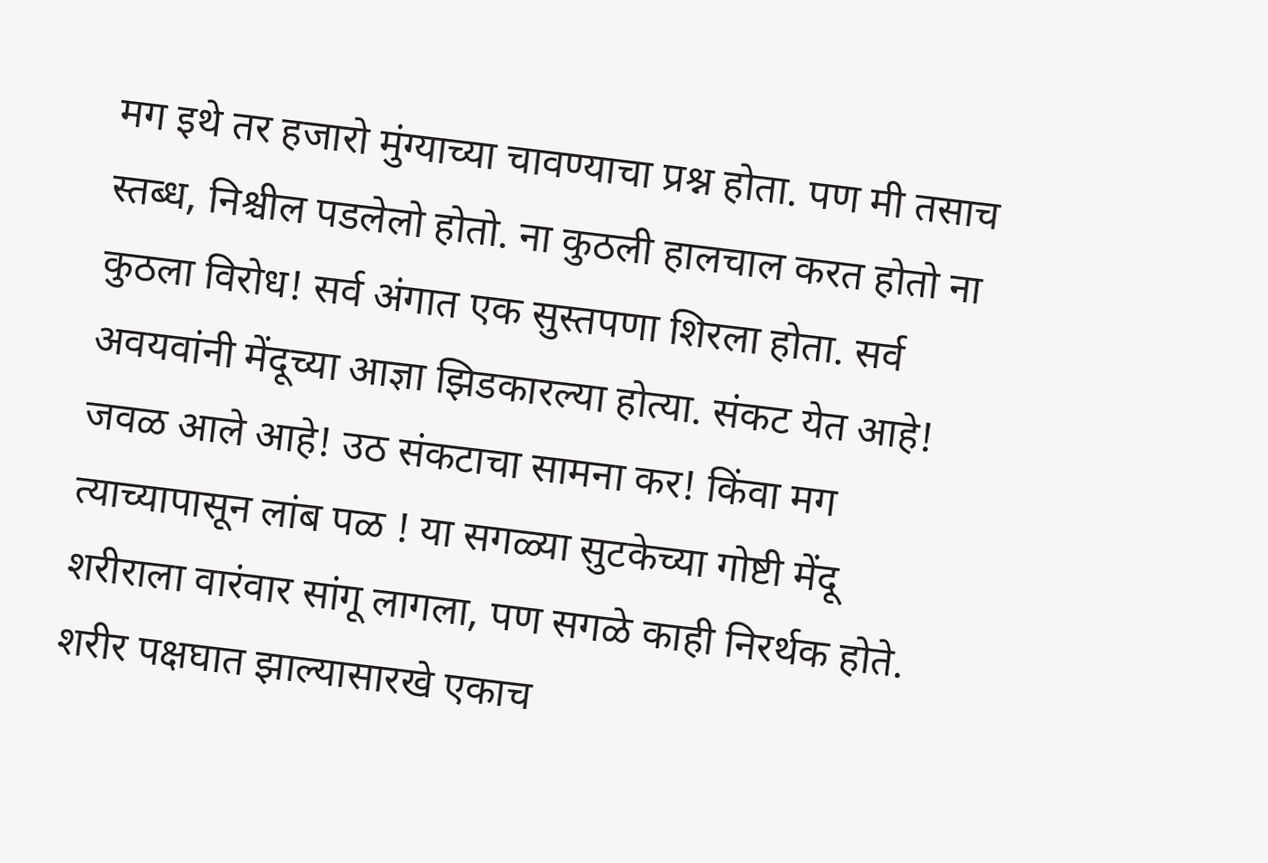मग इथे तर हजारो मुंग्याच्या चावण्याचा प्रश्न होता. पण मी तसाच स्तब्ध, निश्चील पडलेलो होतो. ना कुठली हालचाल करत होतो ना कुठला विरोध! सर्व अंगात एक सुस्तपणा शिरला होता. सर्व अवयवांनी मेंदूच्या आज्ञा झिडकारल्या होत्या. संकट येत आहे! जवळ आले आहे! उठ संकटाचा सामना कर! किंवा मग त्याच्यापासून लांब पळ ! या सगळ्या सुटकेच्या गोष्टी मेंदू शरीराला वारंवार सांगू लागला, पण सगळे काही निरर्थक होते. शरीर पक्षघात झाल्यासारखे एकाच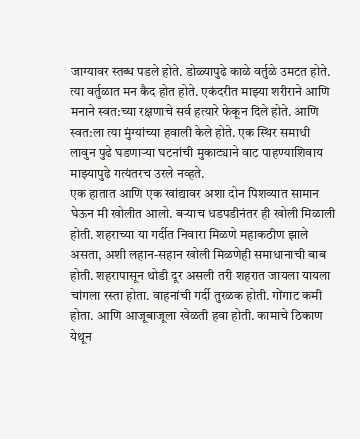जाग्यावर स्तब्ध पडले होते. डोळ्यापुढे काळे वर्तुळे उमटत होते. त्या वर्तुळात मन कैद होत होते. एकंदरीत माझ्या शरीराने आणि मनाने स्वत:च्या रक्षणाचे सर्व हत्यारे फेकून दिले होते. आणि स्वत:ला त्या मुंग्यांच्या हवाली केले होते. एक स्थिर समाधी लावुन पुढे घडणाऱ्या घटनांची मुकाट्याने वाट पाहण्याशिवाय माझ्यापुढे गत्यंतरच उरले नव्हते.
एक हातात आणि एक खांद्यावर अशा दोन पिशव्यात सामान घेऊन मी खोलीत आलो. बऱ्याच धडपडीनंतर ही खोली मिळाली होती. शहराच्या या गर्दीत निवारा मिळणे महाकठीण झाले असता, अशी लहान-सहान खोली मिळणेही समाधानाची बाब होती. शहरापासून थोडी दूर असली तरी शहरात जायला यायला चांगला रस्ता होता. वाहनांची गर्दी तुरळक होती. गोंगाट कमी होता. आणि आजूबाजूला खेळती हवा होती. कामाचे ठिकाण येथून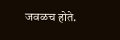जवळच होते.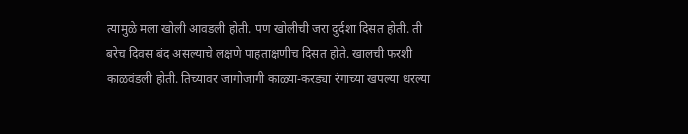त्यामुळे मला खोली आवडली होती. पण खोलीची जरा दुर्दशा दिसत होती. ती बरेच दिवस बंद असल्याचे लक्षणे पाहताक्षणीच दिसत होते. खालची फरशी काळवंडली होती. तिच्यावर जागोजागी काळ्या-करड्या रंगाच्या खपल्या धरल्या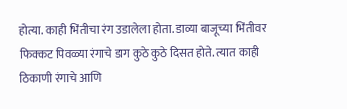होत्या. काही भिंतीचा रंग उडालेला होता. डाव्या बाजूच्या भिंतीवर फिक्कट पिवळ्या रंगाचे डाग कुठे कुठे दिसत होते. त्यात काही ठिकाणी रंगाचे आणि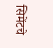सिमेंटचे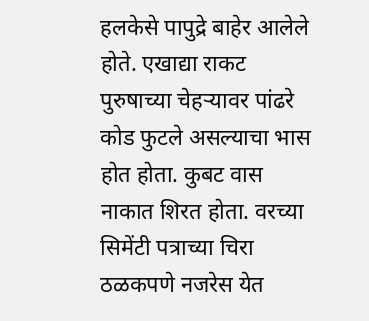हलकेसे पापुद्रे बाहेर आलेले होते. एखाद्या राकट पुरुषाच्या चेहऱ्यावर पांढरे कोड फुटले असल्याचा भास होत होता. कुबट वास नाकात शिरत होता. वरच्या सिमेंटी पत्राच्या चिरा ठळकपणे नजरेस येत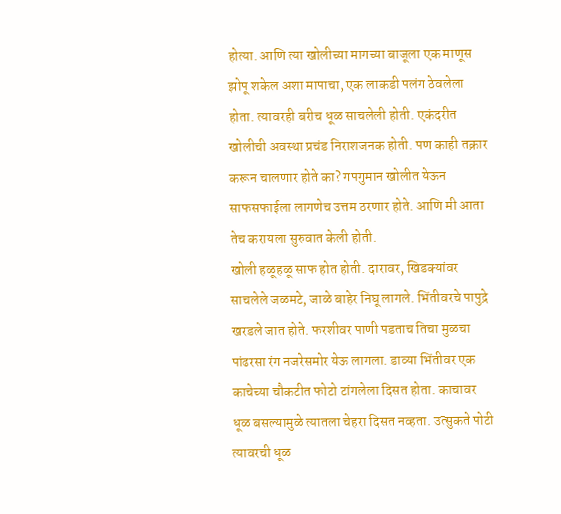होत्या. आणि त्या खोलीच्या मागच्या बाजूला एक माणूस झोपू शकेल अशा मापाचा, एक लाकडी पलंग ठेवलेला होता. त्यावरही बरीच धूळ साचलेली होती. एकंदरीत खोलीची अवस्था प्रचंड निराशजनक होती. पण काही तक्रार करून चालणार होते का? गपगुमान खोलीत येऊन साफसफाईला लागणेच उत्तम ठरणार होते. आणि मी आता तेच करायला सुरुवात केली होती.
खोली हळूहळू साफ होत होती. दारावर, खिडक्यांवर साचलेले जळमटे, जाळे बाहेर निघू लागले. भिंतीवरचे पापुद्रे खरडले जात होते. फरशीवर पाणी पडताच तिचा मुळचा पांढरसा रंग नजरेसमोर येऊ लागला. डाव्या भिंतीवर एक काचेच्या चौकटीत फोटो टांगलेला दिसत होता. काचावर धूळ बसल्यामुळे त्यातला चेहरा दिसत नव्हता. उत्सुकते पोटी त्यावरची धूळ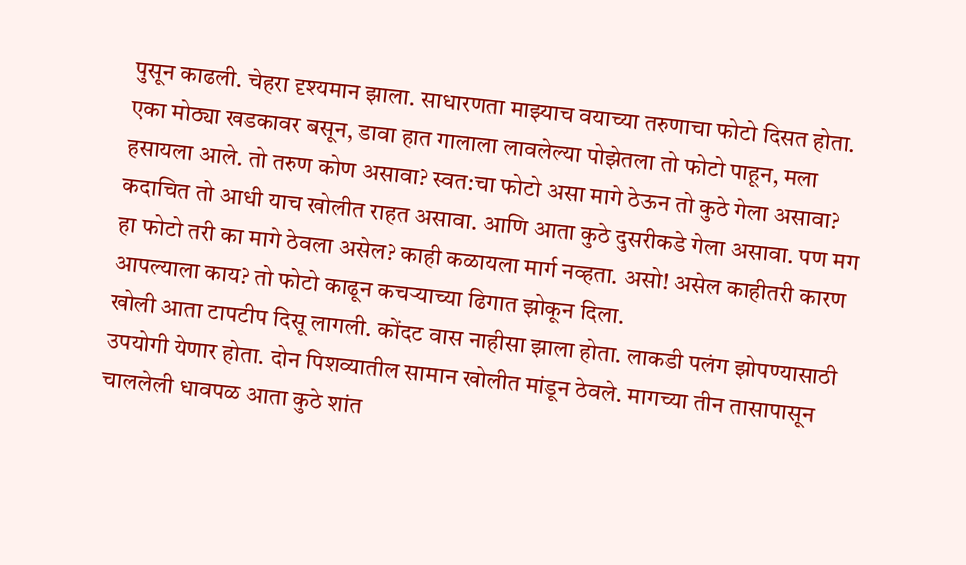पुसून काढली. चेहरा दृश्यमान झाला. साधारणता माझ्याच वयाच्या तरुणाचा फोटो दिसत होता. एका मोठ्या खडकावर बसून, डावा हात गालाला लावलेल्या पोझेतला तो फोटो पाहून, मला हसायला आले. तो तरुण कोण असावा? स्वत:चा फोटो असा मागे ठेऊन तो कुठे गेला असावा? कदाचित तो आधी याच खोलीत राहत असावा. आणि आता कुठे दुसरीकडे गेला असावा. पण मग हा फोटो तरी का मागे ठेवला असेल? काही कळायला मार्ग नव्हता. असो! असेल काहीतरी कारण आपल्याला काय? तो फोटो काढून कचऱ्याच्या ढिगात झोकून दिला.
खोली आता टापटीप दिसू लागली. कोंदट वास नाहीसा झाला होता. लाकडी पलंग झोपण्यासाठी उपयोगी येणार होता. दोन पिशव्यातील सामान खोलीत मांडून ठेवले. मागच्या तीन तासापासून चाललेली धावपळ आता कुठे शांत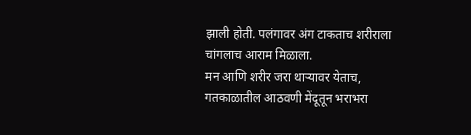झाली होती. पलंगावर अंग टाकताच शरीराला चांगलाच आराम मिळाला.
मन आणि शरीर जरा थाऱ्यावर येताच, गतकाळातील आठवणी मेंदूतून भराभरा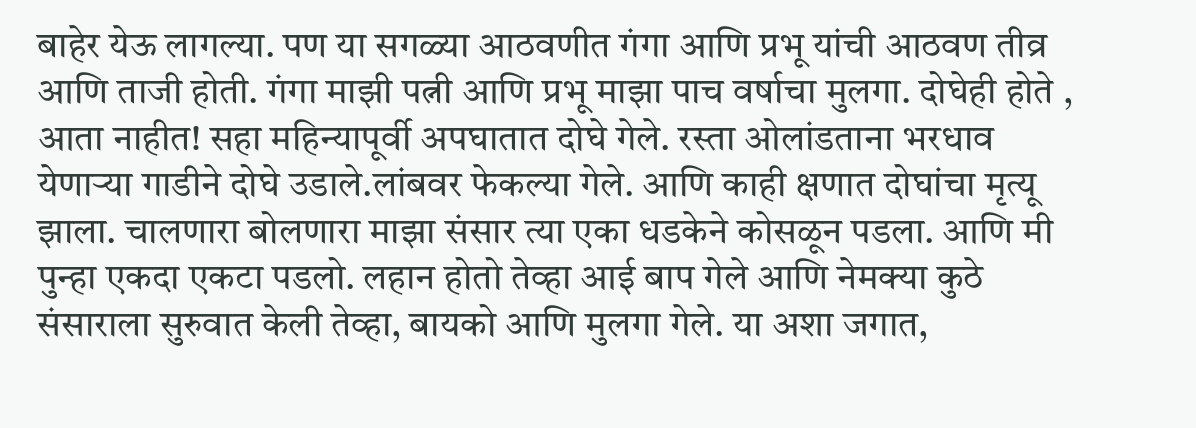बाहेर येऊ लागल्या. पण या सगळ्या आठवणीत गंगा आणि प्रभू यांची आठवण तीव्र आणि ताजी होती. गंगा माझी पत्नी आणि प्रभू माझा पाच वर्षाचा मुलगा. दोघेही होते , आता नाहीत! सहा महिन्यापूर्वी अपघातात दोघे गेले. रस्ता ओलांडताना भरधाव येणाऱ्या गाडीने दोघे उडाले.लांबवर फेकल्या गेले. आणि काही क्षणात दोघांचा मृत्यू झाला. चालणारा बोलणारा माझा संसार त्या एका धडकेने कोसळून पडला. आणि मी पुन्हा एकदा एकटा पडलो. लहान होतो तेव्हा आई बाप गेले आणि नेमक्या कुठे संसाराला सुरुवात केली तेव्हा, बायको आणि मुलगा गेले. या अशा जगात,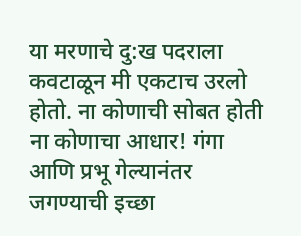या मरणाचे दु:ख पदराला कवटाळून मी एकटाच उरलो होतो. ना कोणाची सोबत होती ना कोणाचा आधार! गंगा आणि प्रभू गेल्यानंतर जगण्याची इच्छा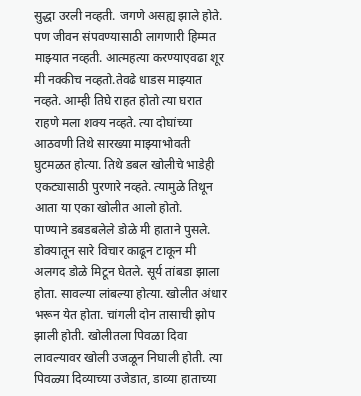सुद्धा उरली नव्हती. जगणे असह्य झाले होते. पण जीवन संपवण्यासाठी लागणारी हिम्मत माझ्यात नव्हती. आत्महत्या करण्याएवढा शूर मी नक्कीच नव्हतो.तेवढे धाडस माझ्यात नव्हते. आम्ही तिघे राहत होतो त्या घरात राहणे मला शक्य नव्हते. त्या दोघांच्या आठवणी तिथे सारख्या माझ्याभोवती घुटमळत होत्या. तिथे डबल खोलीचे भाडेही एकट्यासाठी पुरणारे नव्हते. त्यामुळे तिथून आता या एका खोलीत आलो होतो.
पाण्याने डबडबलेले डोळे मी हाताने पुसले. डोक्यातून सारे विचार काढून टाकून मी अलगद डोळे मिटून घेतले. सूर्य तांबडा झाला होता. सावल्या लांबल्या होत्या. खोलीत अंधार भरून येत होता. चांगली दोन तासाची झोप झाली होती. खोलीतला पिवळा दिवा लावल्यावर खोली उजळून निघाली होती. त्या पिवळ्या दिव्याच्या उजेडात, डाव्या हाताच्या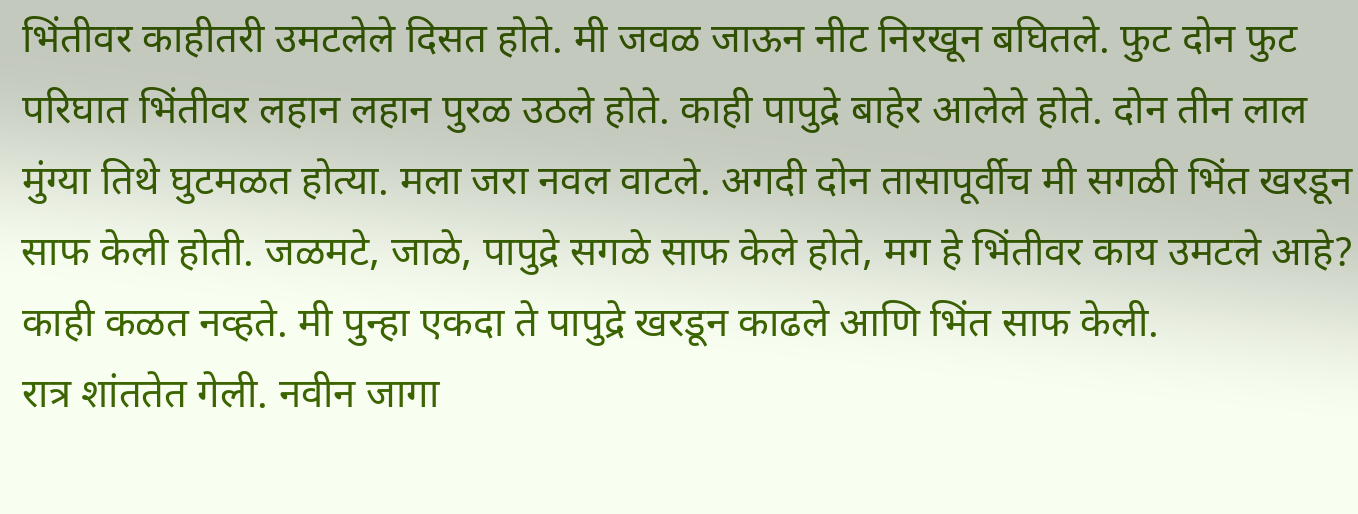भिंतीवर काहीतरी उमटलेले दिसत होते. मी जवळ जाऊन नीट निरखून बघितले. फुट दोन फुट परिघात भिंतीवर लहान लहान पुरळ उठले होते. काही पापुद्रे बाहेर आलेले होते. दोन तीन लाल मुंग्या तिथे घुटमळत होत्या. मला जरा नवल वाटले. अगदी दोन तासापूर्वीच मी सगळी भिंत खरडून साफ केली होती. जळमटे, जाळे, पापुद्रे सगळे साफ केले होते, मग हे भिंतीवर काय उमटले आहे? काही कळत नव्हते. मी पुन्हा एकदा ते पापुद्रे खरडून काढले आणि भिंत साफ केली.
रात्र शांततेत गेली. नवीन जागा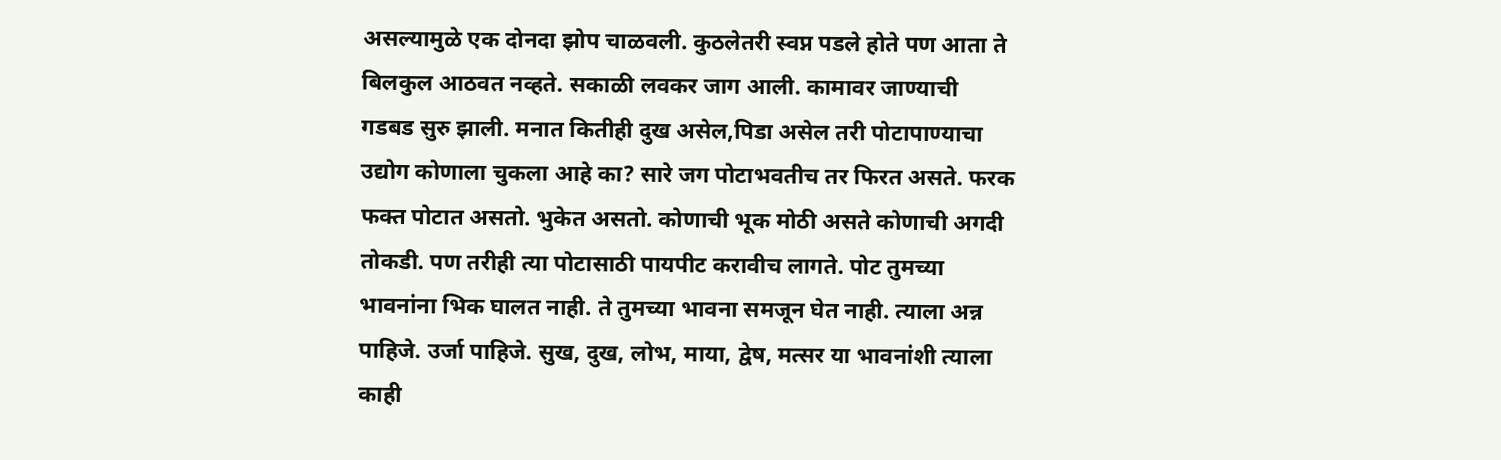असल्यामुळे एक दोनदा झोप चाळवली. कुठलेतरी स्वप्न पडले होते पण आता ते बिलकुल आठवत नव्हते. सकाळी लवकर जाग आली. कामावर जाण्याची गडबड सुरु झाली. मनात कितीही दुख असेल,पिडा असेल तरी पोटापाण्याचा उद्योग कोणाला चुकला आहे का? सारे जग पोटाभवतीच तर फिरत असते. फरक फक्त पोटात असतो. भुकेत असतो. कोणाची भूक मोठी असते कोणाची अगदी तोकडी. पण तरीही त्या पोटासाठी पायपीट करावीच लागते. पोट तुमच्या भावनांना भिक घालत नाही. ते तुमच्या भावना समजून घेत नाही. त्याला अन्न पाहिजे. उर्जा पाहिजे. सुख, दुख, लोभ, माया, द्वेष, मत्सर या भावनांशी त्याला काही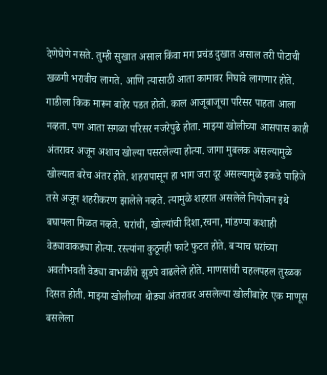देणेघेणे नसते. तुम्ही सुखात असाल किंवा मग प्रचंड दुखात असाल तरी पोटाची खळगी भरावीच लागते. आणि त्यासाठी आता कामावर निघावे लागणार होते.
गाडीला किक मारून बाहेर पडत होतो. काल आजूबाजूचा परिसर पाहता आला नव्हता. पण आता सगळा परिसर नजरेपुढे होता. माझ्या खोलीच्या आसपास काही अंतरावर अजून अशाच खोल्या पसरलेल्या होत्या. जागा मुबलक असल्यामुळे खोल्यात बरेच अंतर होते. शहरापासून हा भाग जरा दूर असल्यामुळे इकडे पाहिजे तसे अजून शहरीकरण झालेले नव्हते. त्यामुळे शहरात असलेले नियोजन इथे बघायला मिळत नव्हते. घरांची, खोल्यांची दिशा,रचना, मांडण्या कशाही वेड्यावाकड्या होत्या. रस्त्यांना कुठूनही फाटे फुटत होते. बऱ्याच घरांच्या अवतीभवती वेड्या बाभळींचे झुडपे वाढलेले होते. माणसांची चहलपहल तुरळक दिसत होती. माझ्या खोलीच्या थोड्या अंतरावर असलेल्या खोलीबाहेर एक माणूस बसलेला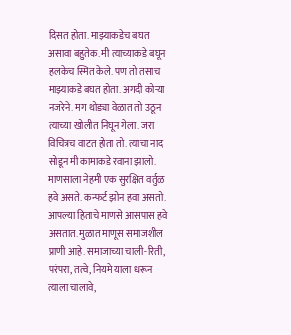दिसत होता. माझ्याकडेच बघत असावा बहुतेक. मी त्याच्याकडे बघून हलकेच स्मित केले. पण तो तसाच माझ्याकडे बघत होता. अगदी कोऱ्या नजरेने. मग थोड्या वेळात तो उठून त्याच्या खोलीत निघून गेला. जरा विचित्रच वाटत होता तो. त्याचा नाद सोडून मी कामाकडे रवाना झालो.
माणसाला नेहमी एक सुरक्षित वर्तुळ हवे असते. कन्फर्ट झोन हवा असतो. आपल्या हिताचे माणसे आसपास हवे असतात. मुळात माणूस समाजशील प्राणी आहे. समाजाच्या चाली-रिती, परंपरा, तत्वे, नियमे याला धरून त्याला चालावे,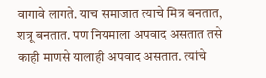वागावे लागते. याच समाजात त्याचे मित्र बनतात, शत्रू बनतात. पण नियमाला अपवाद असतात तसे काही माणसे यालाही अपवाद असतात. त्यांचे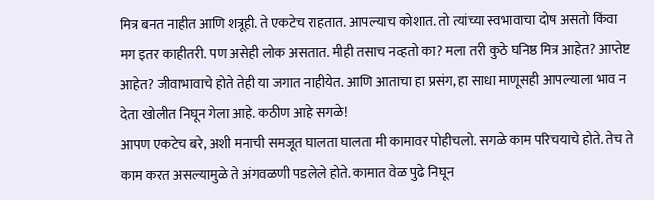मित्र बनत नाहीत आणि शत्रूही. ते एकटेच राहतात. आपल्याच कोशात. तो त्यांच्या स्वभावाचा दोष असतो किंवा मग इतर काहीतरी. पण असेही लोक असतात. मीही तसाच नव्हतो का? मला तरी कुठे घनिष्ठ मित्र आहेत? आप्तेष्ट आहेत? जीवाभावाचे होते तेही या जगात नाहीयेत. आणि आताचा हा प्रसंग, हा साधा माणूसही आपल्याला भाव न देता खोलीत निघून गेला आहे. कठीण आहे सगळे!
आपण एकटेच बरे, अशी मनाची समजूत घालता घालता मी कामावर पोहीचलो. सगळे काम परिचयाचे होते. तेच ते काम करत असल्यामुळे ते अंगवळणी पडलेले होते. कामात वेळ पुढे निघून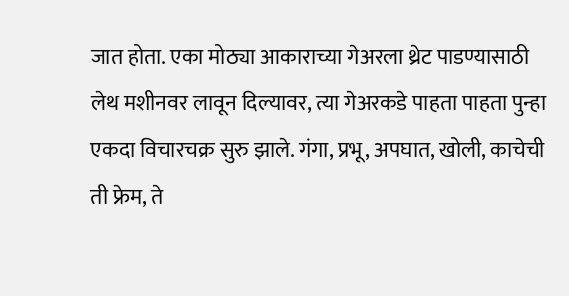जात होता. एका मोठ्या आकाराच्या गेअरला थ्रेट पाडण्यासाठी लेथ मशीनवर लावून दिल्यावर, त्या गेअरकडे पाहता पाहता पुन्हा एकदा विचारचक्र सुरु झाले. गंगा, प्रभू, अपघात, खोली, काचेची ती फ्रेम, ते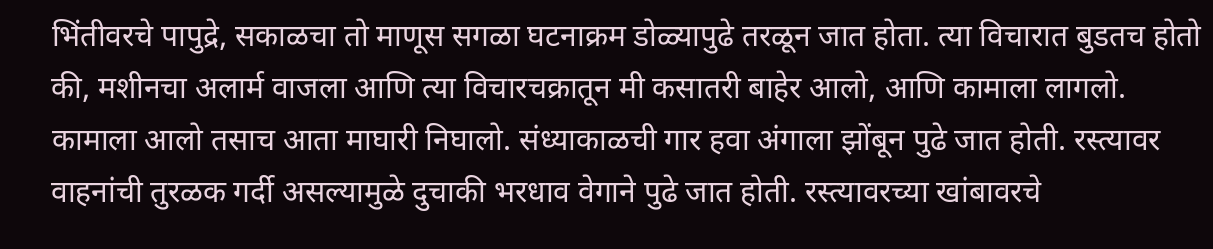भिंतीवरचे पापुद्रे, सकाळचा तो माणूस सगळा घटनाक्रम डोळ्यापुढे तरळून जात होता. त्या विचारात बुडतच होतो की, मशीनचा अलार्म वाजला आणि त्या विचारचक्रातून मी कसातरी बाहेर आलो, आणि कामाला लागलो.
कामाला आलो तसाच आता माघारी निघालो. संध्याकाळची गार हवा अंगाला झोंबून पुढे जात होती. रस्त्यावर वाहनांची तुरळक गर्दी असल्यामुळे दुचाकी भरधाव वेगाने पुढे जात होती. रस्त्यावरच्या खांबावरचे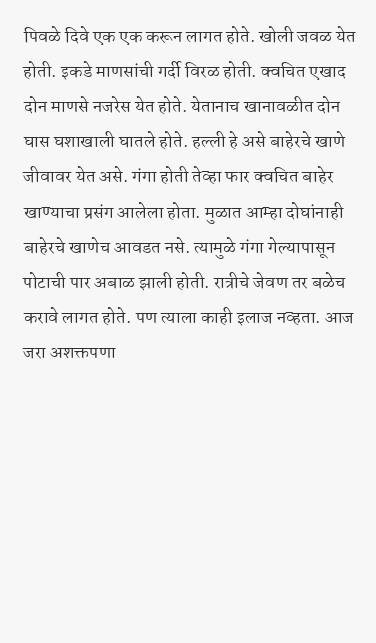पिवळे दिवे एक एक करून लागत होते. खोली जवळ येत होती. इकडे माणसांची गर्दी विरळ होती. क्वचित एखाद दोन माणसे नजरेस येत होते. येतानाच खानावळीत दोन घास घशाखाली घातले होते. हल्ली हे असे बाहेरचे खाणे जीवावर येत असे. गंगा होती तेव्हा फार क्वचित बाहेर खाण्याचा प्रसंग आलेला होता. मुळात आम्हा दोघांनाही बाहेरचे खाणेच आवडत नसे. त्यामुळे गंगा गेल्यापासून पोटाची पार अबाळ झाली होती. रात्रीचे जेवण तर बळेच करावे लागत होते. पण त्याला काही इलाज नव्हता. आज जरा अशक्तपणा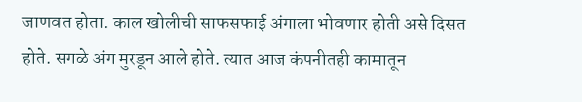जाणवत होता. काल खोलीची साफसफाई अंगाला भोवणार होती असे दिसत होते. सगळे अंग मुरडून आले होते. त्यात आज कंपनीतही कामातून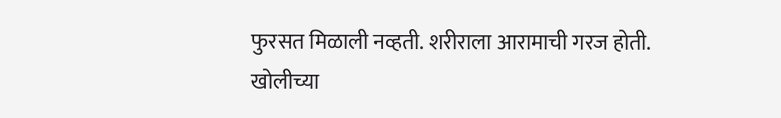फुरसत मिळाली नव्हती. शरीराला आरामाची गरज होती.
खोलीच्या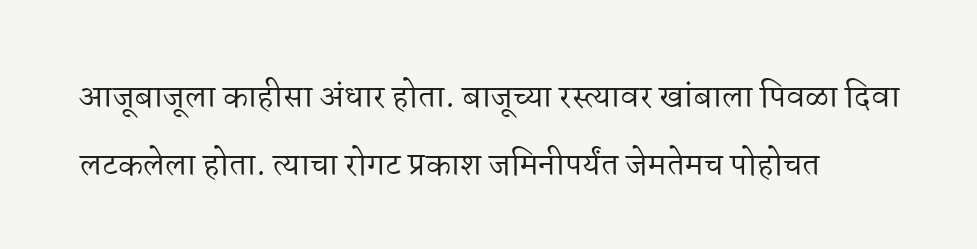आजूबाजूला काहीसा अंधार होता. बाजूच्या रस्त्यावर खांबाला पिवळा दिवा लटकलेला होता. त्याचा रोगट प्रकाश जमिनीपर्यंत जेमतेमच पोहोचत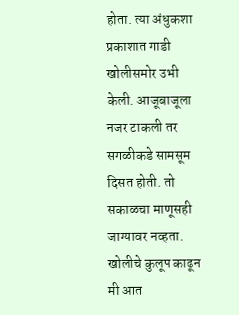होता. त्या अंधुकशा प्रकाशात गाडी खोलीसमोर उभी केली. आजूबाजूला नजर टाकली तर सगळीकडे सामसूम दिसत होती. तो सकाळचा माणूसही जाग्यावर नव्हता. खोलीचे कुलूप काढून मी आत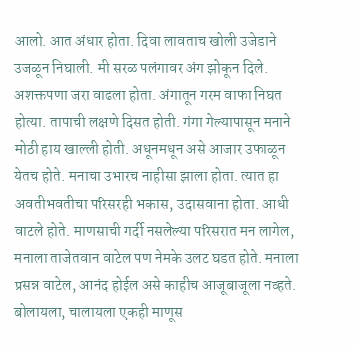आलो. आत अंधार होता. दिवा लावताच खोली उजेडाने उजळून निघाली. मी सरळ पलंगावर अंग झोकून दिले. अशक्तपणा जरा वाढला होता. अंगातून गरम वाफा निघत होत्या. तापाची लक्षणे दिसत होती. गंगा गेल्यापासून मनाने मोठी हाय खाल्ली होती. अधूनमधून असे आजार उफाळून येतच होते. मनाचा उभारच नाहीसा झाला होता. त्यात हा अवतीभवतीचा परिसरही भकास, उदासवाना होता. आधी वाटले होते. माणसाची गर्दी नसलेल्या परिसरात मन लागेल, मनाला ताजेतवान वाटेल पण नेमके उलट घडत होते. मनाला प्रसन्न वाटेल, आनंद होईल असे काहीच आजूबाजूला नव्हते. बोलायला, चालायला एकही माणूस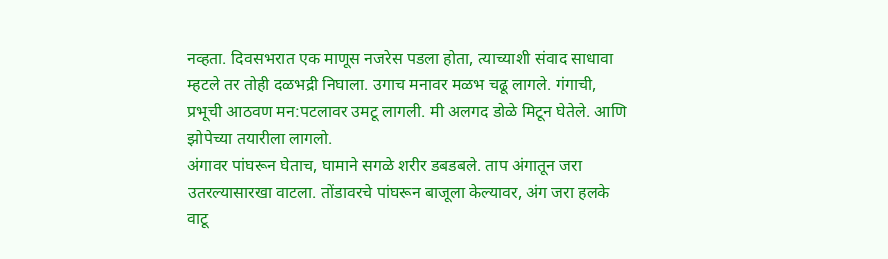नव्हता. दिवसभरात एक माणूस नजरेस पडला होता, त्याच्याशी संवाद साधावा म्हटले तर तोही दळभद्री निघाला. उगाच मनावर मळभ चढू लागले. गंगाची, प्रभूची आठवण मन:पटलावर उमटू लागली. मी अलगद डोळे मिटून घेतेले. आणि झोपेच्या तयारीला लागलो.
अंगावर पांघरून घेताच, घामाने सगळे शरीर डबडबले. ताप अंगातून जरा उतरल्यासारखा वाटला. तोंडावरचे पांघरून बाजूला केल्यावर, अंग जरा हलके वाटू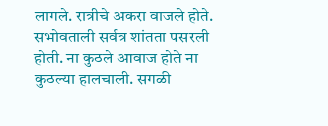लागले. रात्रीचे अकरा वाजले होते. सभोवताली सर्वत्र शांतता पसरली होती. ना कुठले आवाज होते ना कुठल्या हालचाली. सगळी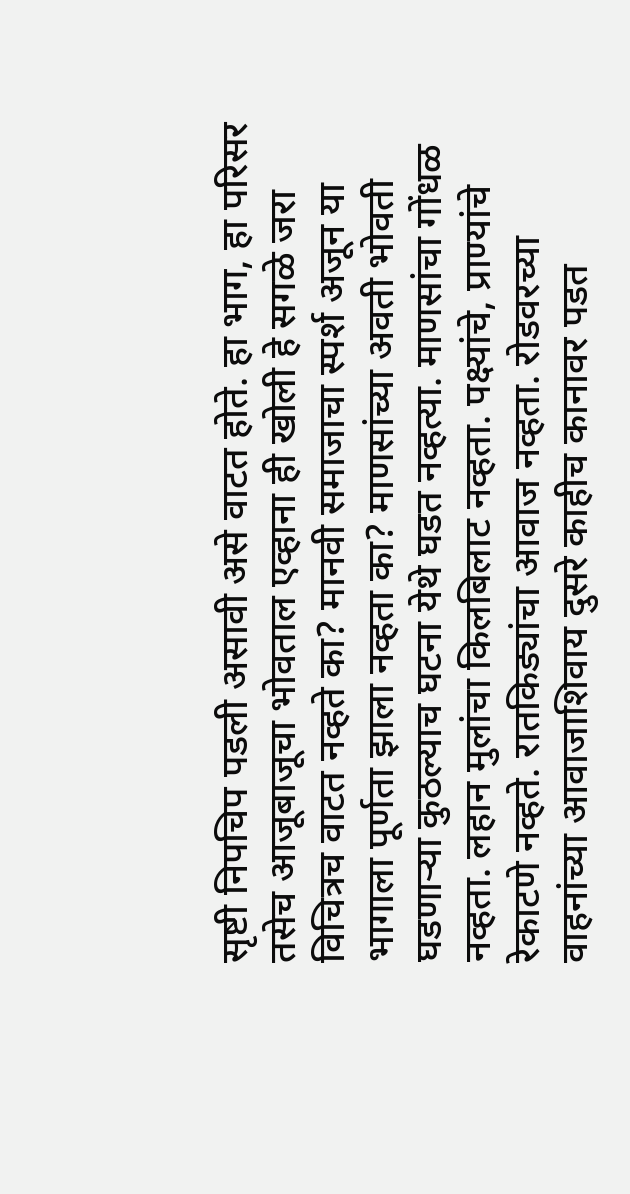सृष्टी निपचिप पडली असावी असे वाटत होते. हा भाग, हा परिसर तसेच आजूबाजूचा भोवताल एव्हाना ही खोली हे सगळे जरा विचित्रच वाटत नव्हते का? मानवी समाजाचा स्पर्श अजून या भागाला पूर्णता झाला नव्हता का? माणसांच्या अवती भोवती घडणाऱ्या कुठल्याच घटना येथे घडत नव्हत्या. माणसांचा गोंधळ नव्हता. लहान मुलांचा किलबिलाट नव्हता. पक्ष्यांचे, प्राण्यांचे रेकाटणे नव्हते. रातकिड्यांचा आवाज नव्हता. रोडवरच्या वाहनांच्या आवाजाशिवाय दुसरे काहीच कानावर पडत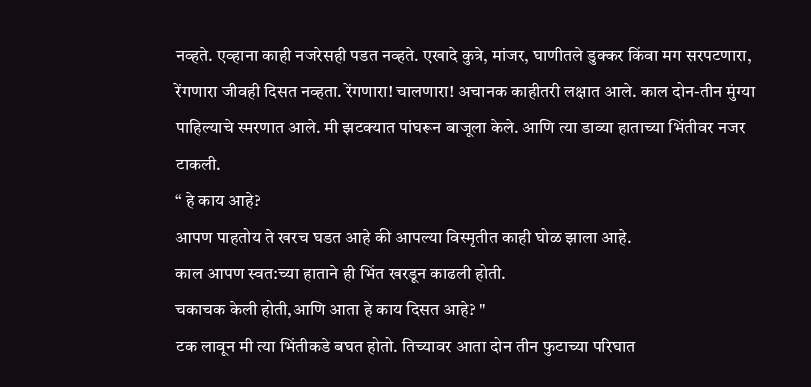नव्हते. एव्हाना काही नजरेसही पडत नव्हते. एखादे कुत्रे, मांजर, घाणीतले डुक्कर किंवा मग सरपटणारा, रेंगणारा जीवही दिसत नव्हता. रेंगणारा! चालणारा! अचानक काहीतरी लक्षात आले. काल दोन-तीन मुंग्या पाहिल्याचे स्मरणात आले. मी झटक्यात पांघरून बाजूला केले. आणि त्या डाव्या हाताच्या भिंतीवर नजर टाकली.
“ हे काय आहे?
आपण पाहतोय ते खरच घडत आहे की आपल्या विस्मृतीत काही घोळ झाला आहे.
काल आपण स्वत:च्या हाताने ही भिंत खरडून काढली होती.
चकाचक केली होती,आणि आता हे काय दिसत आहे? "
टक लावून मी त्या भिंतीकडे बघत होतो. तिच्यावर आता दोन तीन फुटाच्या परिघात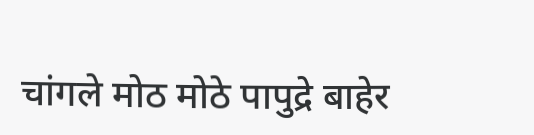चांगले मोठ मोठे पापुद्रे बाहेर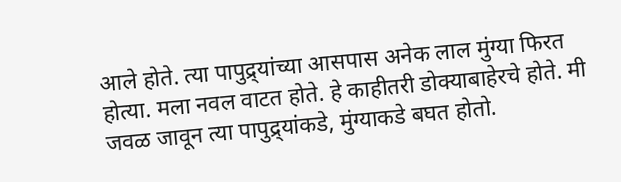आले होते. त्या पापुद्र्यांच्या आसपास अनेक लाल मुंग्या फिरत होत्या. मला नवल वाटत होते. हे काहीतरी डोक्याबाहेरचे होते. मी जवळ जावून त्या पापुद्र्यांकडे, मुंग्याकडे बघत होतो.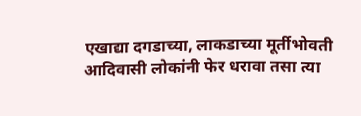एखाद्या दगडाच्या, लाकडाच्या मूर्तीभोवती आदिवासी लोकांनी फेर धरावा तसा त्या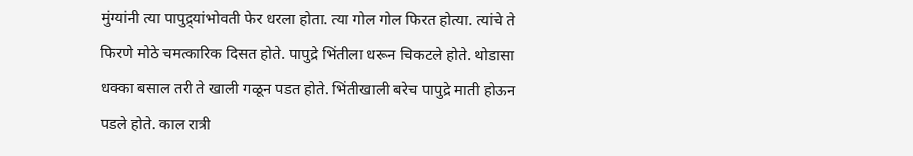मुंग्यांनी त्या पापुद्र्यांभोवती फेर धरला होता. त्या गोल गोल फिरत होत्या. त्यांचे ते फिरणे मोठे चमत्कारिक दिसत होते. पापुद्रे भिंतीला धरून चिकटले होते. थोडासा धक्का बसाल तरी ते खाली गळून पडत होते. भिंतीखाली बरेच पापुद्रे माती होऊन पडले होते. काल रात्री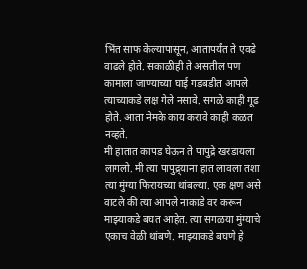भिंत साफ केल्यापासून, आतापर्यंत ते एवढे वाढले होते. सकाळीही ते असतील पण कामाला जाण्याच्या घाई गडबडीत आपले त्याच्याकडे लक्ष गेले नसावे. सगळे काही गूढ होते. आता नेमके काय करावे काही कळत नव्हते.
मी हातात कापड घेऊन ते पापुद्रे खरडायला लागलो. मी त्या पापुद्र्याना हात लावला तशा त्या मुंग्या फिरायच्या थांबल्या. एक क्षण असे वाटले की त्या आपले नाकाडे वर करून माझ्याकडे बघत आहेत. त्या सगळया मुंग्याचे एकाच वेळी थांबणे. माझ्याकडे बघणे हे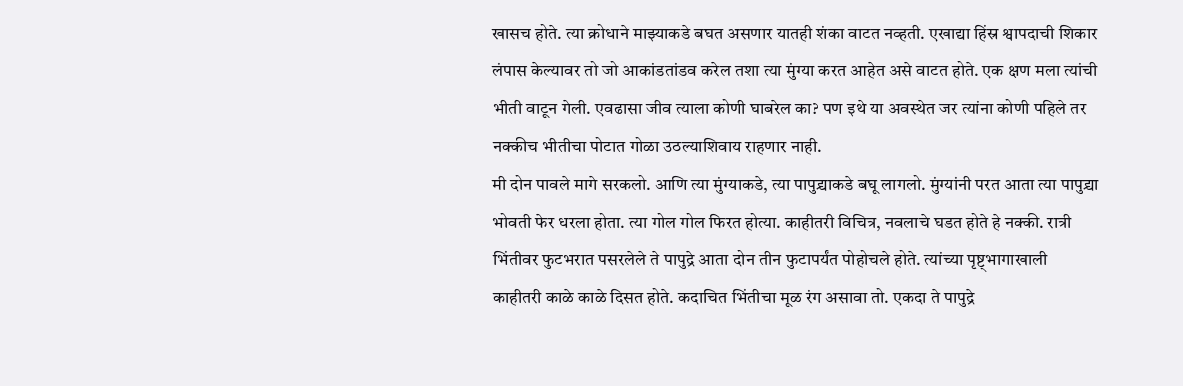खासच होते. त्या क्रोधाने माझ्याकडे बघत असणार यातही शंका वाटत नव्हती. एखाद्या हिंस्र श्वापदाची शिकार लंपास केल्यावर तो जो आकांडतांडव करेल तशा त्या मुंग्या करत आहेत असे वाटत होते. एक क्षण मला त्यांची भीती वाटून गेली. एवढासा जीव त्याला कोणी घाबरेल का? पण इथे या अवस्थेत जर त्यांना कोणी पहिले तर नक्कीच भीतीचा पोटात गोळा उठल्याशिवाय राहणार नाही.
मी दोन पावले मागे सरकलो. आणि त्या मुंग्याकडे, त्या पापुद्र्याकडे बघू लागलो. मुंग्यांनी परत आता त्या पापुद्र्या भोवती फेर धरला होता. त्या गोल गोल फिरत होत्या. काहीतरी विचित्र, नवलाचे घडत होते हे नक्की. रात्री भिंतीवर फुटभरात पसरलेले ते पापुद्रे आता दोन तीन फुटापर्यंत पोहोचले होते. त्यांच्या पृष्ट्भागाखाली काहीतरी काळे काळे दिसत होते. कदाचित भिंतीचा मूळ रंग असावा तो. एकदा ते पापुद्रे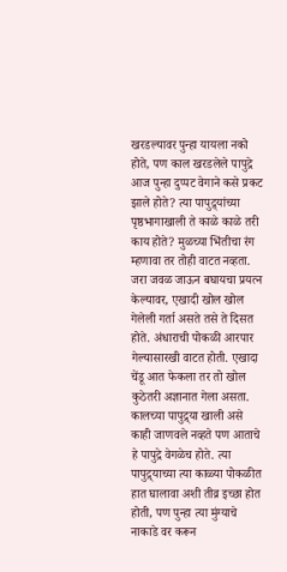खरडल्यावर पुन्हा यायला नको होते, पण काल खरडलेले पापुद्रे आज पुन्हा दुप्पट वेगाने कसे प्रकट झाले होते? त्या पापुद्र्यांच्या पृष्ठभागाखाली ते काळे काळे तरी काय होते? मुळच्या भिंतीचा रंग म्हणावा तर तोही वाटत नव्हता. जरा जवळ जाऊन बघायचा प्रयत्न केल्यावर, एखादी खोल खोल गेलेली गर्ता असते तसे ते दिसत होते. अंधाराची पोकळी आरपार गेल्यासारखी वाटत होती. एखादा चेंडू आत फेकला तर तो खोल कुठेतरी अज्ञानात गेला असता. कालच्या पापुद्र्या खाली असे काही जाणवले नव्हते पण आताचे हे पापुद्रे वेगळेच होते. त्या पापुद्र्याच्या त्या काळ्या पोकळीत हात घालावा अशी तीव्र इच्छा होत होती, पण पुन्हा त्या मुंग्याचे नाकाडे वर करून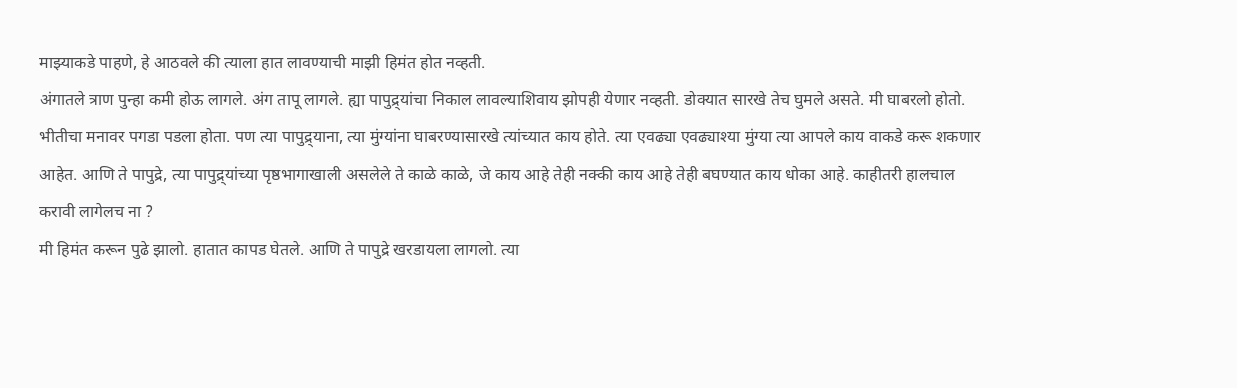माझ्याकडे पाहणे, हे आठवले की त्याला हात लावण्याची माझी हिमंत होत नव्हती.
अंगातले त्राण पुन्हा कमी होऊ लागले. अंग तापू लागले. ह्या पापुद्र्यांचा निकाल लावल्याशिवाय झोपही येणार नव्हती. डोक्यात सारखे तेच घुमले असते. मी घाबरलो होतो. भीतीचा मनावर पगडा पडला होता. पण त्या पापुद्र्याना, त्या मुंग्यांना घाबरण्यासारखे त्यांच्यात काय होते. त्या एवढ्या एवढ्याश्या मुंग्या त्या आपले काय वाकडे करू शकणार आहेत. आणि ते पापुद्रे, त्या पापुद्र्यांच्या पृष्ठभागाखाली असलेले ते काळे काळे, जे काय आहे तेही नक्की काय आहे तेही बघण्यात काय धोका आहे. काहीतरी हालचाल करावी लागेलच ना ?
मी हिमंत करून पुढे झालो. हातात कापड घेतले. आणि ते पापुद्रे खरडायला लागलो. त्या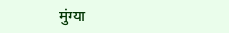मुंग्या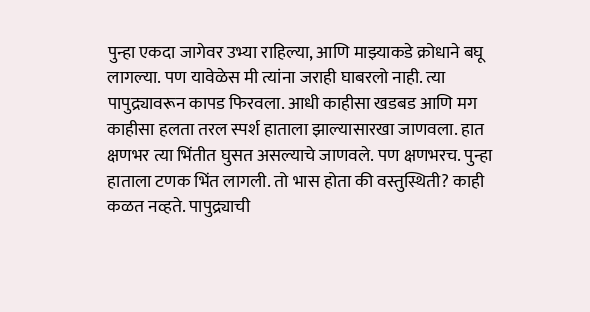पुन्हा एकदा जागेवर उभ्या राहिल्या, आणि माझ्याकडे क्रोधाने बघू लागल्या. पण यावेळेस मी त्यांना जराही घाबरलो नाही. त्या पापुद्र्यावरून कापड फिरवला. आधी काहीसा खडबड आणि मग काहीसा हलता तरल स्पर्श हाताला झाल्यासारखा जाणवला. हात क्षणभर त्या भिंतीत घुसत असल्याचे जाणवले. पण क्षणभरच. पुन्हा हाताला टणक भिंत लागली. तो भास होता की वस्तुस्थिती? काही कळत नव्हते. पापुद्र्याची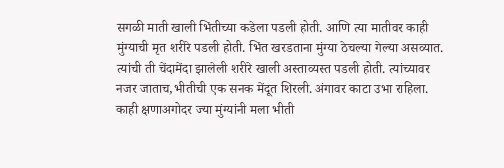सगळी माती खाली भिंतीच्या कडेला पडली होती. आणि त्या मातीवर काही मुंग्याची मृत शरीरे पडली होती. भिंत खरडताना मुंग्या ठेचल्या गेल्या असव्यात. त्यांची ती चेंदामेंदा झालेली शरीरे खाली अस्ताव्यस्त पडली होती. त्यांच्यावर नजर जाताच,भीतीची एक सनक मेंदूत शिरली. अंगावर काटा उभा राहिला. काही क्षणाअगोदर ज्या मुंग्यांनी मला भीती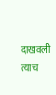दाखवली त्याच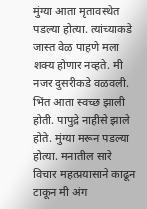मुंग्या आता मृतावस्थेत पडल्या होत्या. त्यांच्याकडे जास्त वेळ पाहणे मला शक्य होणार नव्हते. मी नजर दुसरीकडे वळवली. भिंत आता स्वच्छ झाली होती. पापुद्रे नाहीसे झाले होते. मुंग्या मरून पडल्या होत्या. मनातील सारे विचार महत्प्रयासाने काढून टाकून मी अंग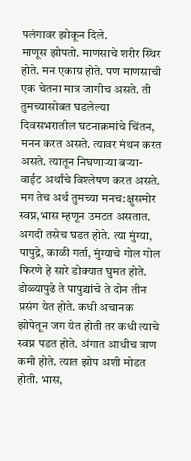पलंगावर झोकून दिले.
माणूस झोपतो. माणसाचे शरीर स्थिर होते. मन एकाग्र होते. पण माणसाची एक चेतना मात्र जागीच असते. ती तुमच्यासोबत घडलेल्या दिवसभरातील घटनाक्रमांचे चिंतन, मनन करत असते. त्यावर मंथन करत असते. त्यातून निघणाऱ्या बऱ्या-वाईट अर्थांचे विश्लेषण करत असते. मग तेच अर्थ तुमच्या मनच:क्षुसमोर स्वप्न,भास म्हणून उमटत असतात. अगदी तसेच घडत होते. त्या मुंग्या, पापुद्रे, काळी गर्ता, मुंग्याचे गोल गोल फिरणे हे सारे डोक्यात घुमत होते. डोळ्यापुढे ते पापुद्र्यांचे ते दोन तीन प्रसंग येत होते. कधी अचानक झोपेतून जग येत होती तर कधी त्याचे स्वप्न पडत होते. अंगात आधीच त्राण कमी होते. त्यात झोप अशी मोडत होती. भास,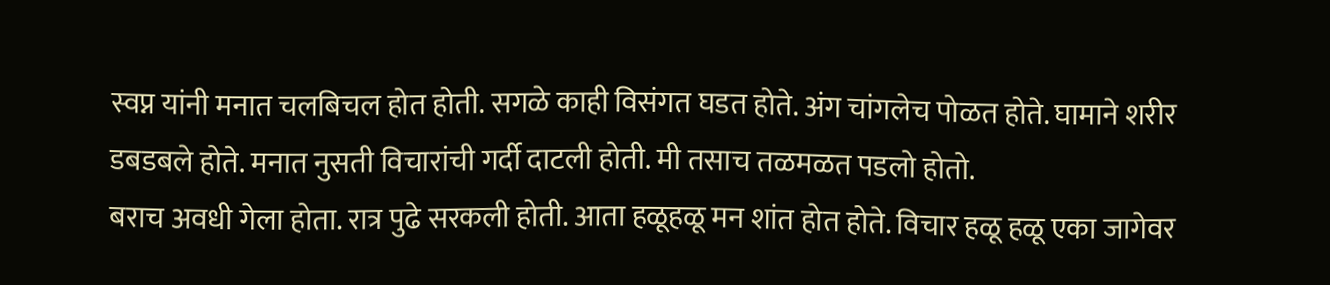स्वप्न यांनी मनात चलबिचल होत होती. सगळे काही विसंगत घडत होते. अंग चांगलेच पोळत होते. घामाने शरीर डबडबले होते. मनात नुसती विचारांची गर्दी दाटली होती. मी तसाच तळमळत पडलो होतो.
बराच अवधी गेला होता. रात्र पुढे सरकली होती. आता हळूहळू मन शांत होत होते. विचार हळू हळू एका जागेवर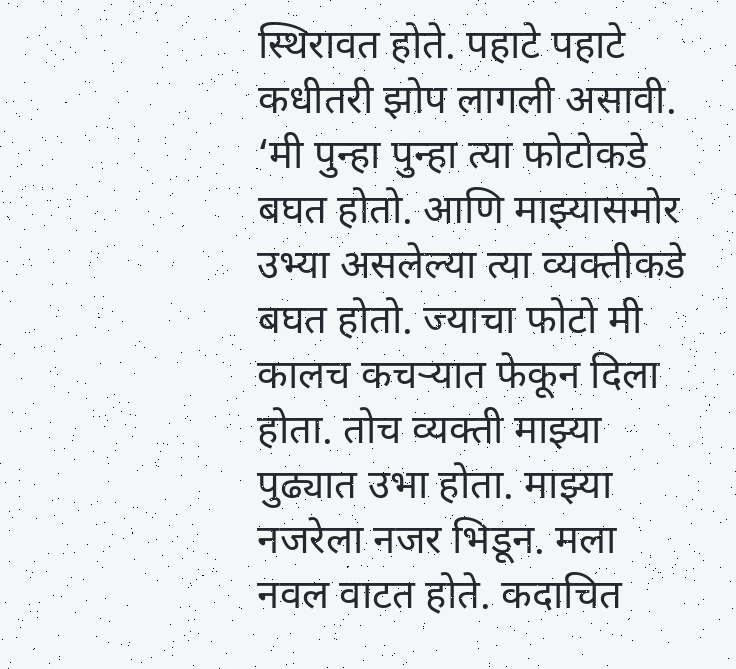स्थिरावत होते. पहाटे पहाटे कधीतरी झोप लागली असावी.
‘मी पुन्हा पुन्हा त्या फोटोकडे बघत होतो. आणि माझ्यासमोर उभ्या असलेल्या त्या व्यक्तीकडे बघत होतो. ज्याचा फोटो मी कालच कचऱ्यात फेकून दिला होता. तोच व्यक्ती माझ्या पुढ्यात उभा होता. माझ्या नजरेला नजर भिडून. मला नवल वाटत होते. कदाचित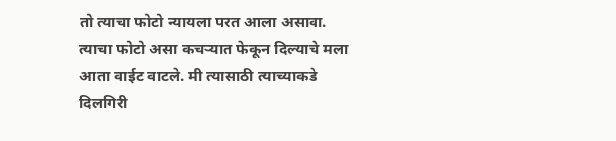तो त्याचा फोटो न्यायला परत आला असावा. त्याचा फोटो असा कचऱ्यात फेकून दिल्याचे मला आता वाईट वाटले. मी त्यासाठी त्याच्याकडे दिलगिरी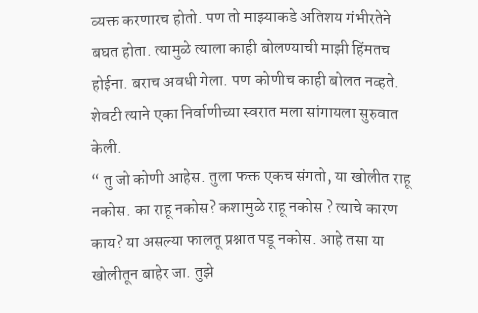व्यक्त करणारच होतो. पण तो माझ्याकडे अतिशय गंभीरतेने बघत होता. त्यामुळे त्याला काही बोलण्याची माझी हिंमतच होईना. बराच अवधी गेला. पण कोणीच काही बोलत नव्हते. शेवटी त्याने एका निर्वाणीच्या स्वरात मला सांगायला सुरुवात केली.
“ तु जो कोणी आहेस. तुला फक्त एकच संगतो, या खोलीत राहू नकोस. का राहू नकोस? कशामुळे राहू नकोस ? त्याचे कारण काय? या असल्या फालतू प्रश्नात पडू नकोस. आहे तसा या खोलीतून बाहेर जा. तुझे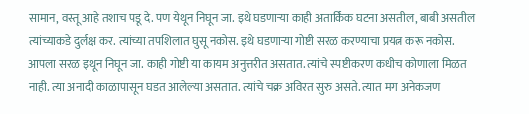सामान, वस्तू आहे तशाच पडू दे. पण येथून निघून जा. इथे घडणाऱ्या काही अतार्किक घटना असतील, बाबी असतील त्यांच्याकडे दुर्लक्ष कर. त्यांच्या तपशिलात घुसू नकोस. इथे घडणाऱ्या गोष्टी सरळ करण्याचा प्रयत्न करू नकोस. आपला सरळ इथून निघून जा. काही गोष्टी या कायम अनुत्तरीत असतात. त्यांचे स्पष्टीकरण कधीच कोणाला मिळत नाही. त्या अनादी काळापासून घडत आलेल्या असतात. त्यांचे चक्र अविरत सुरु असते. त्यात मग अनेकजण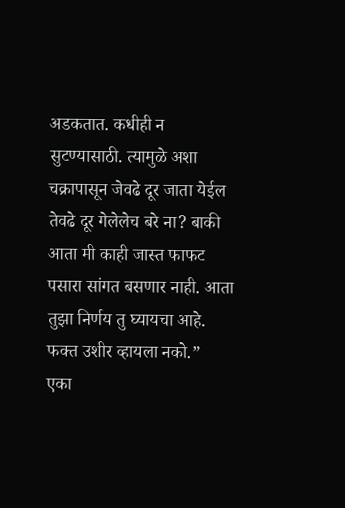अडकतात. कधीही न सुटण्यासाठी. त्यामुळे अशा चक्रापासून जेवढे दूर जाता येईल तेवढे दूर गेलेलेच बरे ना? बाकी आता मी काही जास्त फाफट पसारा सांगत बसणार नाही. आता तुझा निर्णय तु घ्यायचा आहे. फक्त उशीर व्हायला नको.”
एका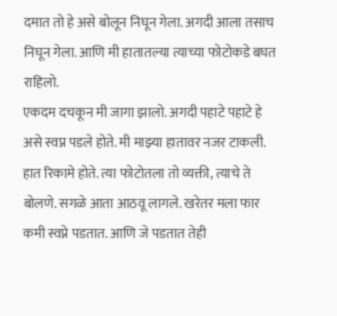दमात तो हे असे बोलून निघून गेला. अगदी आला तसाच निघून गेला. आणि मी हातातल्या त्याच्या फोटोकडे बघत राहिलो.
एकदम दचकून मी जागा झालो. अगदी पहाटे पहाटे हे असे स्वप्न पडले होते. मी माझ्या हातावर नजर टाकली. हात रिकामे होते. त्या फोटोतला तो व्यक्ती, त्याचे ते बोलणे. सगळे आता आठवू लागले. खरेतर मला फार कमी स्वप्ने पडतात. आणि जे पडतात तेही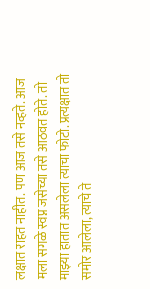लक्षात राहत नाहीत. पण आज तसे नव्हते. आज मला सगळे स्वप्न जसेच्या तसे आठवत होते. तो माझ्या हातात असलेला त्याचा फोटो. प्रत्यक्षात तो समोर आलेला, त्याचे ते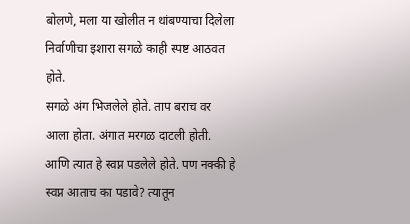बोलणे, मला या खोलीत न थांबण्याचा दिलेला निर्वाणीचा इशारा सगळे काही स्पष्ट आठवत होते.
सगळे अंग भिजलेले होते. ताप बराच वर आला होता. अंगात मरगळ दाटली होती. आणि त्यात हे स्वप्न पडलेले होते. पण नक्की हे स्वप्न आताच का पडावे? त्यातून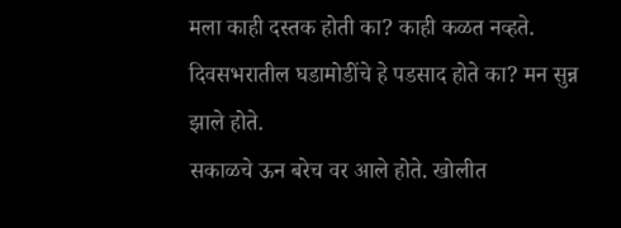मला काही दस्तक होती का? काही कळत नव्हते. दिवसभरातील घडामोडींचे हे पडसाद होते का? मन सुन्न झाले होते.
सकाळचे ऊन बरेच वर आले होते. खोलीत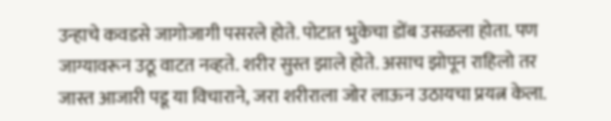उन्हाचे कवडसे जागोजागी पसरले होते. पोटात भुकेचा डोंब उसळला होता. पण जाग्यावरून उठू वाटत नव्हते. शरीर सुस्त झाले होते. असाच झोपून राहिलो तर जास्त आजारी पडू या विचाराने, जरा शरीराला जोर लाऊन उठायचा प्रयत्न केला.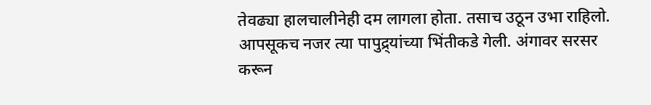तेवढ्या हालचालीनेही दम लागला होता. तसाच उठून उभा राहिलो. आपसूकच नजर त्या पापुद्र्यांच्या भिंतीकडे गेली. अंगावर सरसर करून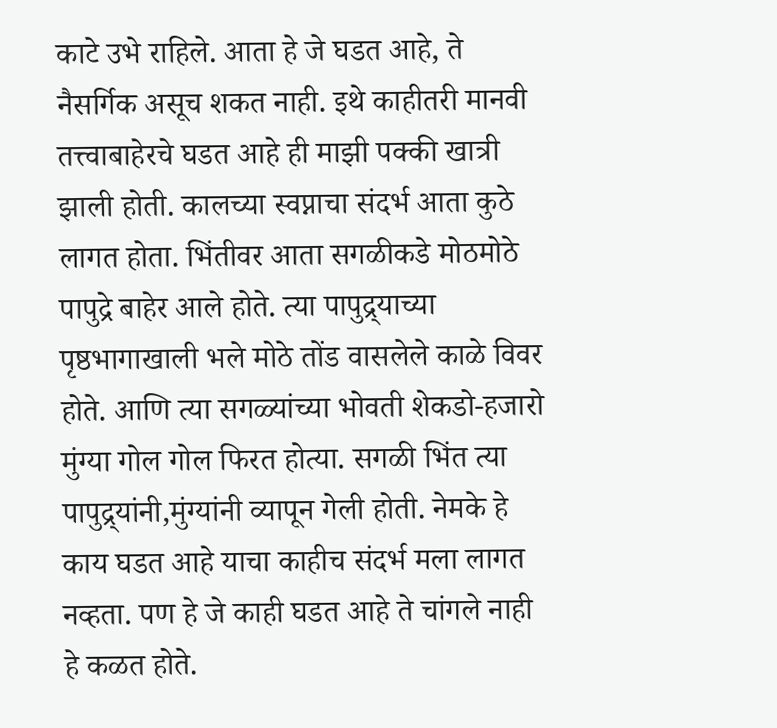काटे उभे राहिले. आता हे जे घडत आहे, ते नैसर्गिक असूच शकत नाही. इथे काहीतरी मानवी तत्त्वाबाहेरचे घडत आहे ही माझी पक्की खात्री झाली होती. कालच्या स्वप्नाचा संदर्भ आता कुठे लागत होता. भिंतीवर आता सगळीकडे मोठमोठे पापुद्रे बाहेर आले होते. त्या पापुद्र्याच्या पृष्ठभागाखाली भले मोठे तोंड वासलेले काळे विवर होते. आणि त्या सगळ्यांच्या भोवती शेकडो-हजारो मुंग्या गोल गोल फिरत होत्या. सगळी भिंत त्या पापुद्र्यांनी,मुंग्यांनी व्यापून गेली होती. नेमके हे काय घडत आहे याचा काहीच संदर्भ मला लागत नव्हता. पण हे जे काही घडत आहे ते चांगले नाही हे कळत होते.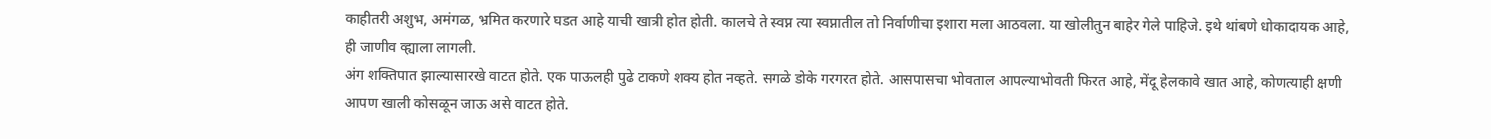काहीतरी अशुभ, अमंगळ, भ्रमित करणारे घडत आहे याची खात्री होत होती. कालचे ते स्वप्न त्या स्वप्नातील तो निर्वाणीचा इशारा मला आठवला. या खोलीतुन बाहेर गेले पाहिजे. इथे थांबणे धोकादायक आहे, ही जाणीव व्ह्याला लागली.
अंग शक्तिपात झाल्यासारखे वाटत होते. एक पाऊलही पुढे टाकणे शक्य होत नव्हते. सगळे डोके गरगरत होते. आसपासचा भोवताल आपल्याभोवती फिरत आहे, मेंदू हेलकावे खात आहे, कोणत्याही क्षणी आपण खाली कोसळून जाऊ असे वाटत होते.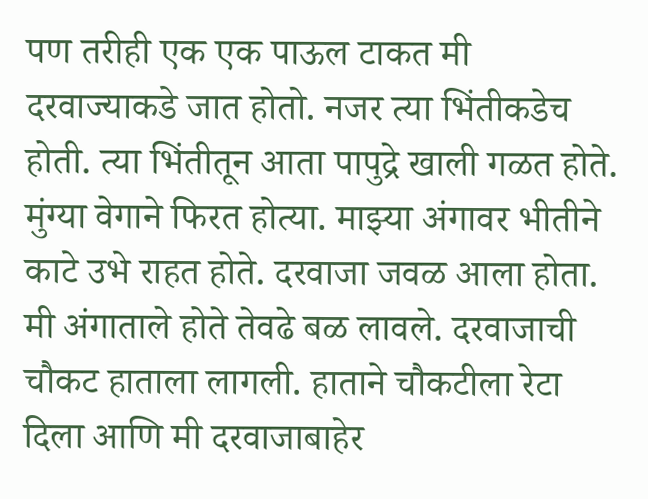पण तरीही एक एक पाऊल टाकत मी दरवाज्याकडे जात होतो. नजर त्या भिंतीकडेच होती. त्या भिंतीतून आता पापुद्रे खाली गळत होते. मुंग्या वेगाने फिरत होत्या. माझ्या अंगावर भीतीने काटे उभे राहत होते. दरवाजा जवळ आला होता. मी अंगाताले होते तेवढे बळ लावले. दरवाजाची चौकट हाताला लागली. हाताने चौकटीला रेटा दिला आणि मी दरवाजाबाहेर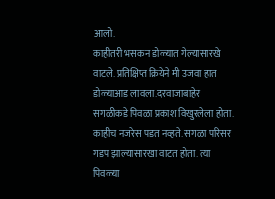आलो.
काहीतरी भसकन डोळ्यात गेल्यासारखे वाटले. प्रतिक्षिप्त क्रियेने मी उजवा हात डोळ्याआड लावला.दरवाजाबाहेर सगळीकडे पिवळा प्रकाश विखुरलेला होता. काहीच नजरेस पडत नव्हते. सगळा परिसर गडप झाल्यासारखा वाटत होता. त्या पिवळ्या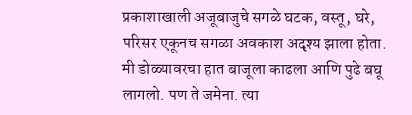प्रकाशाखाली अजूबाजुचे सगळे घटक, वस्तू, घरे, परिसर एकूनच सगळा अवकाश अदृश्य झाला होता. मी डोळ्यावरचा हात बाजूला काढला आणि पुढे बघू लागलो. पण ते जमेना. त्या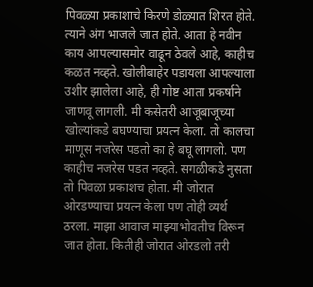पिवळ्या प्रकाशाचे किरणे डोळ्यात शिरत होते. त्याने अंग भाजले जात होते. आता हे नवीन काय आपल्यासमोर वाढून ठेवले आहे, काहीच कळत नव्हते. खोलीबाहेर पडायला आपल्याला उशीर झालेला आहे, ही गोष्ट आता प्रकर्षाने जाणवू लागली. मी कसेतरी आजूबाजूच्या खोल्यांकडे बघण्याचा प्रयत्न केला. तो कालचा माणूस नजरेस पडतो का हे बघू लागलो. पण काहीच नजरेस पडत नव्हते. सगळीकडे नुसता तो पिवळा प्रकाशच होता. मी जोरात ओरडण्याचा प्रयत्न केला पण तोही व्यर्थ ठरला. माझा आवाज माझ्याभोवतीच विरून जात होता. कितीही जोरात ओरडलो तरी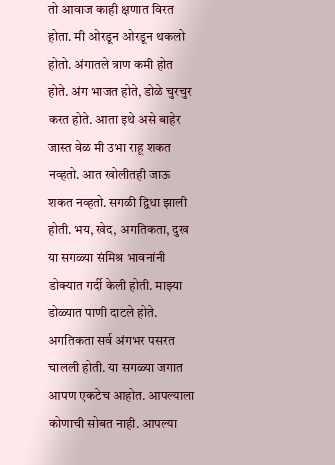तो आवाज काही क्षणात विरत होता. मी ओरडून ओरडून थकलो होतो. अंगातले त्राण कमी होत होते. अंग भाजत होते, डोळे चुरचुर करत होते. आता इथे असे बाहेर जास्त वेळ मी उभा राहू शकत नव्हतो. आत खोलीतही जाऊ शकत नव्हतो. सगळी द्विधा झाली होती. भय, खेद, अगतिकता, दुख या सगळ्या संमिश्र भावनांनी डोक्यात गर्दी केली होती. माझ्या डोळ्यात पाणी दाटले होते. अगतिकता सर्व अंगभर पसरत चालली होती. या सगळ्या जगात आपण एकटेच आहोत. आपल्याला कोणाची सोबत नाही. आपल्या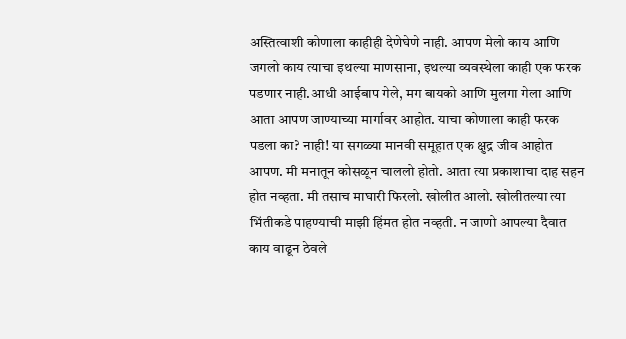अस्तित्वाशी कोणाला काहीही देणेघेणे नाही. आपण मेलो काय आणि जगलो काय त्याचा इथल्या माणसाना, इथल्या व्यवस्थेला काही एक फरक पडणार नाही.आधी आईबाप गेले, मग बायको आणि मुलगा गेला आणि आता आपण जाण्याच्या मार्गावर आहोत. याचा कोणाला काही फरक पडला का? नाही! या सगळ्या मानवी समूहात एक क्षुद्र जीव आहोत आपण. मी मनातून कोसळून चाललो होतो. आता त्या प्रकाशाचा दाह सहन होत नव्हता. मी तसाच माघारी फिरलो. खोलीत आलो. खोलीतल्या त्या भिंतीकडे पाहण्याची माझी हिंमत होत नव्हती. न जाणो आपल्या दैवात काय वाढून ठेवले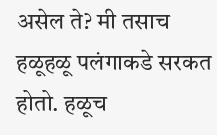असेल ते? मी तसाच हळूहळू पलंगाकडे सरकत होतो. हळूच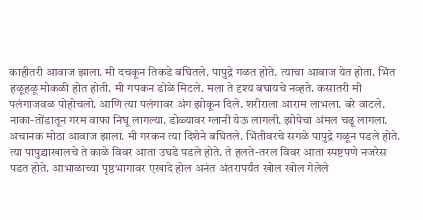काहीतरी आवाज झाला. मी दचकून तिकडे बघितले. पापुद्रे गळत होते. त्याचा आवाज येत होता. भिंत हळूहळू मोकळी होत होती. मी गपकन डोळे मिटले. मला ते दृश्य बघायचे नव्हते. कसातरी मी पलंगाजवळ पोहोचलो. आणि त्या पलंगावर अंग झोकून दिले. शरीराला आराम लाभला. बरे वाटले. नाका-तोंडातून गरम वाफा निघू लागल्या. डोळ्यावर ग्लानी येऊ लागली. झोपेचा अंमल चढू लागला.
अचानक मोठा आवाज झाला. मी गरकन त्या दिशेने बघितले. भिंतीवरचे सगळे पापुद्रे गळून पडले होते. त्या पापुद्र्याखालचे ते काळे विवर आता उघडे पडले होते. ते हलते-तरल विवर आता स्पष्टपणे नजरेस पडत होते. आभाळाच्या पृष्ठभागावर एखादे होल अनंत अंतरापर्यंत खोल खोल गेलेले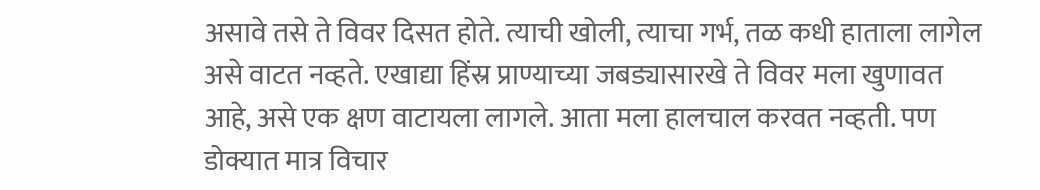असावे तसे ते विवर दिसत होते. त्याची खोली, त्याचा गर्भ, तळ कधी हाताला लागेल असे वाटत नव्हते. एखाद्या हिंस्र प्राण्याच्या जबड्यासारखे ते विवर मला खुणावत आहे, असे एक क्षण वाटायला लागले. आता मला हालचाल करवत नव्हती. पण डोक्यात मात्र विचार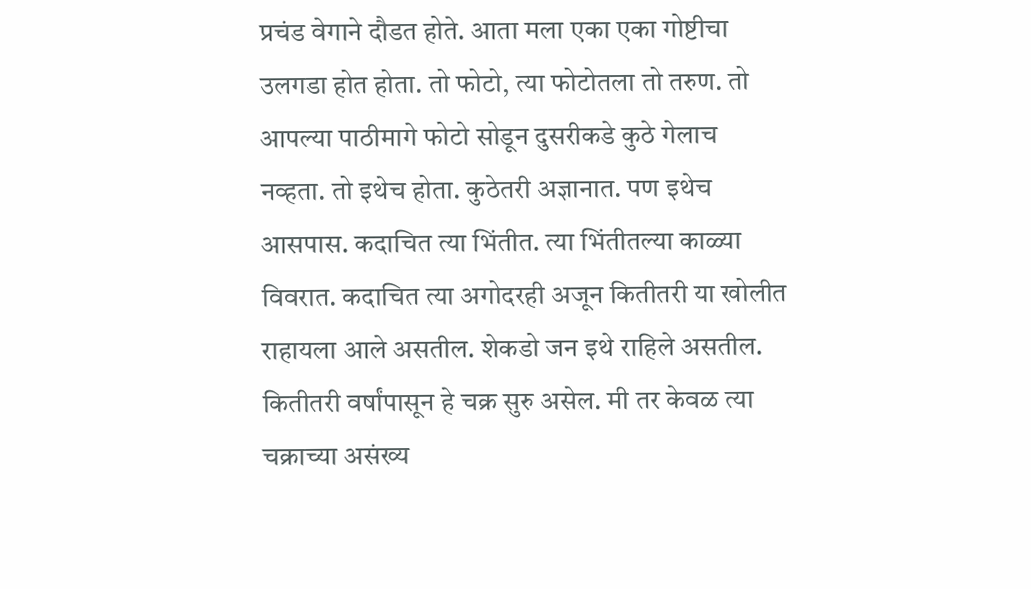प्रचंड वेगाने दौडत होते. आता मला एका एका गोष्टीचा उलगडा होत होता. तो फोटो, त्या फोटोतला तो तरुण. तो आपल्या पाठीमागे फोटो सोडून दुसरीकडे कुठे गेलाच नव्हता. तो इथेच होता. कुठेतरी अज्ञानात. पण इथेच आसपास. कदाचित त्या भिंतीत. त्या भिंतीतल्या काळ्या विवरात. कदाचित त्या अगोदरही अजून कितीतरी या खोलीत राहायला आले असतील. शेकडो जन इथे राहिले असतील. कितीतरी वर्षांपासून हे चक्र सुरु असेल. मी तर केवळ त्या चक्राच्या असंख्य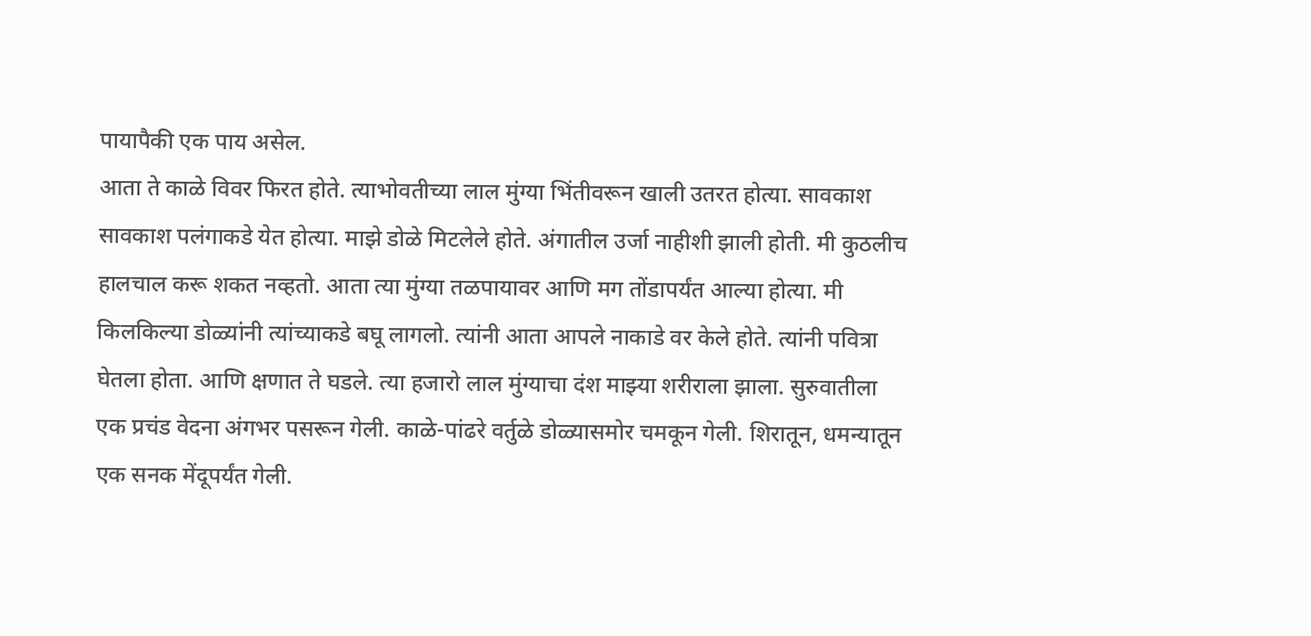पायापैकी एक पाय असेल.
आता ते काळे विवर फिरत होते. त्याभोवतीच्या लाल मुंग्या भिंतीवरून खाली उतरत होत्या. सावकाश सावकाश पलंगाकडे येत होत्या. माझे डोळे मिटलेले होते. अंगातील उर्जा नाहीशी झाली होती. मी कुठलीच हालचाल करू शकत नव्हतो. आता त्या मुंग्या तळपायावर आणि मग तोंडापर्यंत आल्या होत्या. मी किलकिल्या डोळ्यांनी त्यांच्याकडे बघू लागलो. त्यांनी आता आपले नाकाडे वर केले होते. त्यांनी पवित्रा घेतला होता. आणि क्षणात ते घडले. त्या हजारो लाल मुंग्याचा दंश माझ्या शरीराला झाला. सुरुवातीला एक प्रचंड वेदना अंगभर पसरून गेली. काळे-पांढरे वर्तुळे डोळ्यासमोर चमकून गेली. शिरातून, धमन्यातून एक सनक मेंदूपर्यंत गेली.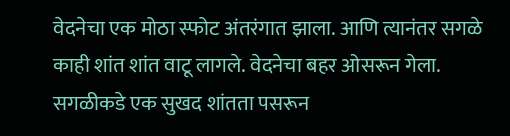वेदनेचा एक मोठा स्फोट अंतरंगात झाला. आणि त्यानंतर सगळे काही शांत शांत वाटू लागले. वेदनेचा बहर ओसरून गेला. सगळीकडे एक सुखद शांतता पसरून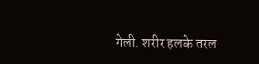गेली. शरीर हलके तरल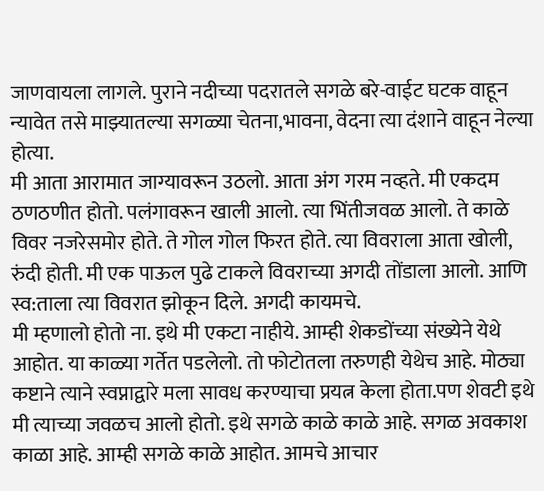जाणवायला लागले. पुराने नदीच्या पदरातले सगळे बरे-वाईट घटक वाहून न्यावेत तसे माझ्यातल्या सगळ्या चेतना,भावना, वेदना त्या दंशाने वाहून नेल्या होत्या.
मी आता आरामात जाग्यावरून उठलो. आता अंग गरम नव्हते. मी एकदम ठणठणीत होतो. पलंगावरून खाली आलो. त्या भिंतीजवळ आलो. ते काळे विवर नजरेसमोर होते. ते गोल गोल फिरत होते. त्या विवराला आता खोली, रुंदी होती. मी एक पाऊल पुढे टाकले विवराच्या अगदी तोंडाला आलो. आणि स्व:ताला त्या विवरात झोकून दिले. अगदी कायमचे.
मी म्हणालो होतो ना. इथे मी एकटा नाहीये. आम्ही शेकडोंच्या संख्येने येथे आहोत. या काळ्या गर्तेत पडलेलो. तो फोटोतला तरुणही येथेच आहे. मोठ्या कष्टाने त्याने स्वप्नाद्वारे मला सावध करण्याचा प्रयत्न केला होता.पण शेवटी इथे मी त्याच्या जवळच आलो होतो. इथे सगळे काळे काळे आहे. सगळ अवकाश काळा आहे. आम्ही सगळे काळे आहोत. आमचे आचार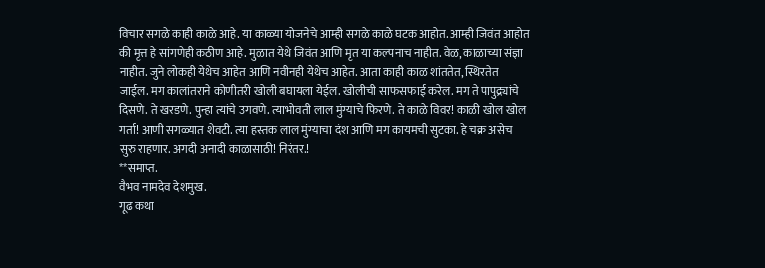विचार सगळे काही काळे आहे. या काळ्या योजनेचे आम्ही सगळे काळे घटक आहोत. आम्ही जिवंत आहोत की मृत्त हे सांगणेही कठीण आहे. मुळात येथे जिवंत आणि मृत या कल्पनाच नाहीत. वेळ, काळाच्या संज्ञा नाहीत. जुने लोकही येथेच आहेत आणि नवीनही येथेच आहेत. आता काही काळ शांततेत, स्थिरतेत जाईल. मग कालांतराने कोणीतरी खोली बघायला येईल. खोलीची साफसफाई करेल. मग ते पापुद्र्यांचे दिसणे. ते खरडणे. पुन्हा त्यांचे उगवणे. त्याभोवती लाल मुंग्याचे फिरणे. ते काळे विवर! काळी खोल खोल गर्ता! आणी सगळ्यात शेवटी. त्या हस्तक लाल मुंग्याचा दंश आणि मग कायमची सुटका. हे चक्र असेच सुरु राहणार. अगदी अनादी काळासाठी! निरंतर.!
**समाप्त.
वैभव नामदेव देशमुख.
गूढ कथा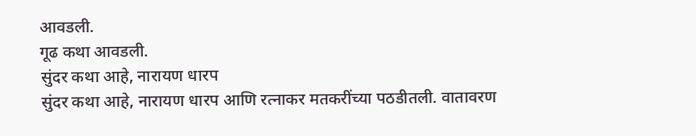आवडली.
गूढ कथा आवडली.
सुंदर कथा आहे, नारायण धारप
सुंदर कथा आहे, नारायण धारप आणि रत्नाकर मतकरींच्या पठडीतली. वातावरण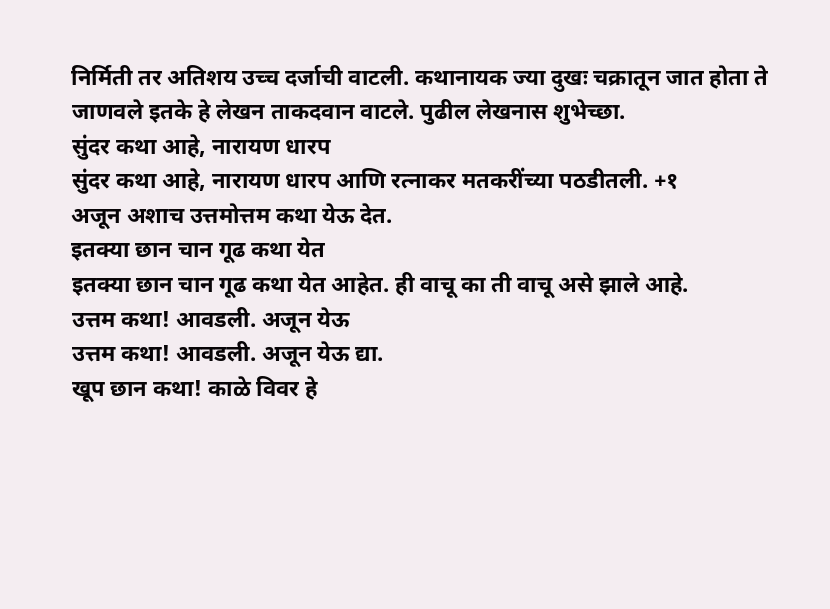निर्मिती तर अतिशय उच्च दर्जाची वाटली. कथानायक ज्या दुखः चक्रातून जात होता ते जाणवले इतके हे लेखन ताकदवान वाटले. पुढील लेखनास शुभेच्छा.
सुंदर कथा आहे, नारायण धारप
सुंदर कथा आहे, नारायण धारप आणि रत्नाकर मतकरींच्या पठडीतली. +१
अजून अशाच उत्तमोत्तम कथा येऊ देत.
इतक्या छान चान गूढ कथा येत
इतक्या छान चान गूढ कथा येत आहेत. ही वाचू का ती वाचू असे झाले आहे.
उत्तम कथा! आवडली. अजून येऊ
उत्तम कथा! आवडली. अजून येऊ द्या.
खूप छान कथा! काळे विवर हे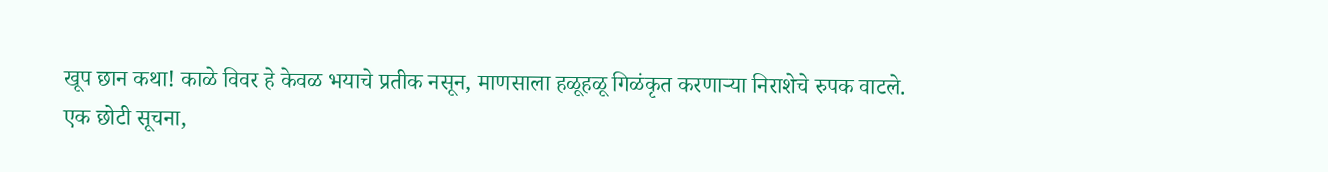खूप छान कथा! काळे विवर हे केवळ भयाचे प्रतीक नसून, माणसाला हळूहळू गिळंकृत करणाऱ्या निराशेचे रुपक वाटले.
एक छोटी सूचना,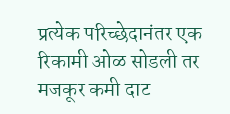प्रत्येक परिच्छेदानंतर एक रिकामी ओळ सोडली तर मजकूर कमी दाट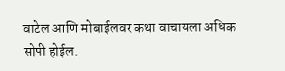वाटेल आणि मोबाईलवर कथा वाचायला अधिक सोपी होईल.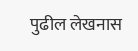पुढील लेखनास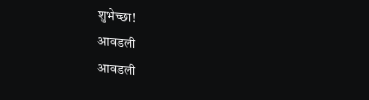शुभेच्छा!
आवडली
आवडली